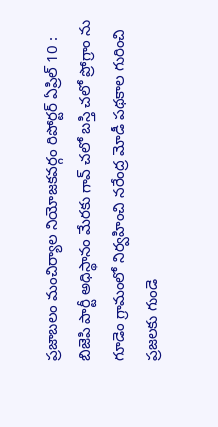ప్రజాబలం మంచిర్యాల నియోజకవర్గం రిపోర్టర్ ఏప్రిల్ 10 : బిజెపి పార్టీ అధిస్థానం మేరకు గావ్ చలో బస్తి చలో ప్రోగ్రాం ను గూడెం గ్రామంలో నిర్వహించి నరేంద్ర మోడీ పథకాల గురించి ప్రజలకు గుండె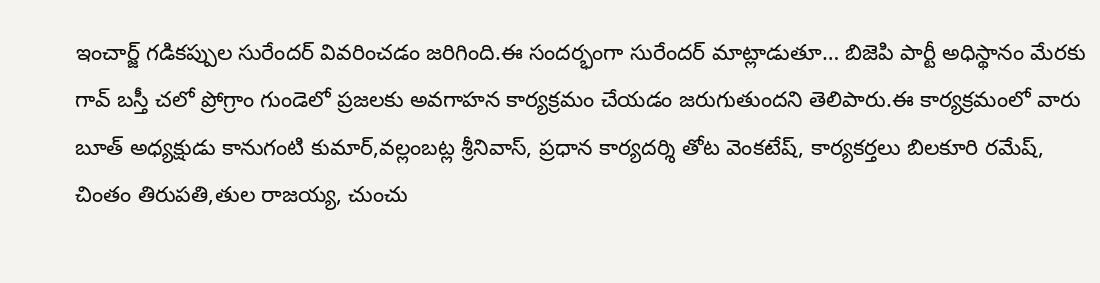ఇంచార్జ్ గడికప్పుల సురేందర్ వివరించడం జరిగింది.ఈ సందర్భంగా సురేందర్ మాట్లాడుతూ… బిజెపి పార్టీ అధిస్థానం మేరకు గావ్ బస్తీ చలో ప్రోగ్రాం గుండెలో ప్రజలకు అవగాహన కార్యక్రమం చేయడం జరుగుతుందని తెలిపారు.ఈ కార్యక్రమంలో వారు బూత్ అధ్యక్షుడు కానుగంటి కుమార్,వల్లంబట్ల శ్రీనివాస్, ప్రధాన కార్యదర్శి తోట వెంకటేష్, కార్యకర్తలు బిలకూరి రమేష్, చింతం తిరుపతి,తుల రాజయ్య, చుంచు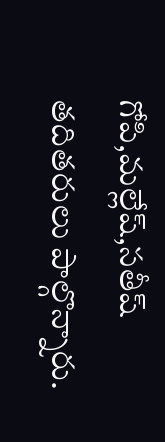గోపి,మల్లేష్,సతీష్ తదితరులు పాల్గొన్నారు.